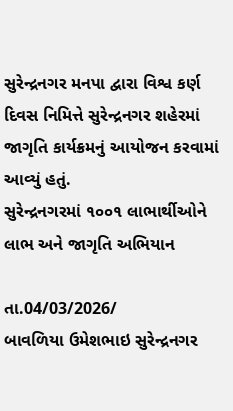સુરેન્દ્રનગર મનપા દ્વારા વિશ્વ કર્ણ દિવસ નિમિત્તે સુરેન્દ્રનગર શહેરમાં જાગૃતિ કાર્યક્રમનું આયોજન કરવામાં આવ્યું હતું.
સુરેન્દ્રનગરમાં ૧૦૦૧ લાભાર્થીઓને લાભ અને જાગૃતિ અભિયાન

તા.04/03/2026/
બાવળિયા ઉમેશભાઇ સુરેન્દ્રનગર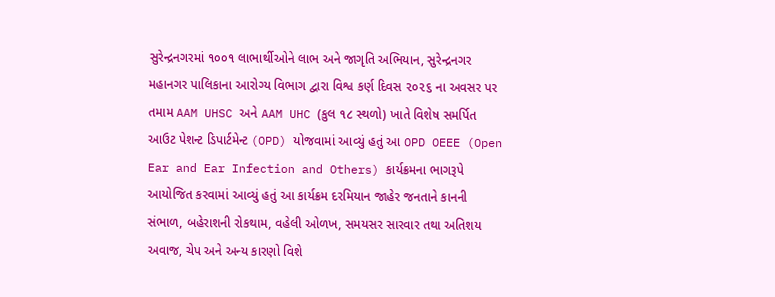સુરેન્દ્રનગરમાં ૧૦૦૧ લાભાર્થીઓને લાભ અને જાગૃતિ અભિયાન, સુરેન્દ્રનગર મહાનગર પાલિકાના આરોગ્ય વિભાગ દ્વારા વિશ્વ કર્ણ દિવસ ૨૦૨૬ ના અવસર પર તમામ AAM UHSC અને AAM UHC (કુલ ૧૮ સ્થળો) ખાતે વિશેષ સમર્પિત આઉટ પેશન્ટ ડિપાર્ટમેન્ટ (OPD) યોજવામાં આવ્યું હતું આ OPD OEEE (Open Ear and Ear Infection and Others) કાર્યક્રમના ભાગરૂપે આયોજિત કરવામાં આવ્યું હતું આ કાર્યક્રમ દરમિયાન જાહેર જનતાને કાનની સંભાળ, બહેરાશની રોકથામ, વહેલી ઓળખ, સમયસર સારવાર તથા અતિશય અવાજ, ચેપ અને અન્ય કારણો વિશે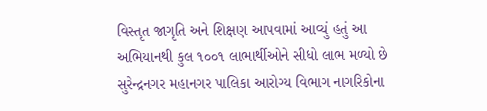વિસ્તૃત જાગૃતિ અને શિક્ષણ આપવામાં આવ્યું હતું આ અભિયાનથી કુલ ૧૦૦૧ લાભાર્થીઓને સીધો લાભ મળ્યો છે સુરેન્દ્રનગર મહાનગર પાલિકા આરોગ્ય વિભાગ નાગરિકોના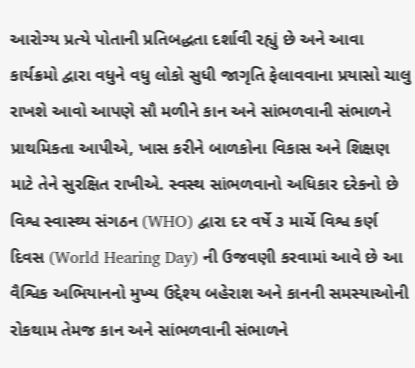આરોગ્ય પ્રત્યે પોતાની પ્રતિબદ્ધતા દર્શાવી રહ્યું છે અને આવા કાર્યક્રમો દ્વારા વધુને વધુ લોકો સુધી જાગૃતિ ફેલાવવાના પ્રયાસો ચાલુ રાખશે આવો આપણે સૌ મળીને કાન અને સાંભળવાની સંભાળને પ્રાથમિકતા આપીએ, ખાસ કરીને બાળકોના વિકાસ અને શિક્ષણ માટે તેને સુરક્ષિત રાખીએ. સ્વસ્થ સાંભળવાનો અધિકાર દરેકનો છે વિશ્વ સ્વાસ્થ્ય સંગઠન (WHO) દ્વારા દર વર્ષે ૩ માર્ચે વિશ્વ કર્ણ દિવસ (World Hearing Day) ની ઉજવણી કરવામાં આવે છે આ વૈશ્વિક અભિયાનનો મુખ્ય ઉદ્દેશ્ય બહેરાશ અને કાનની સમસ્યાઓની રોકથામ તેમજ કાન અને સાંભળવાની સંભાળને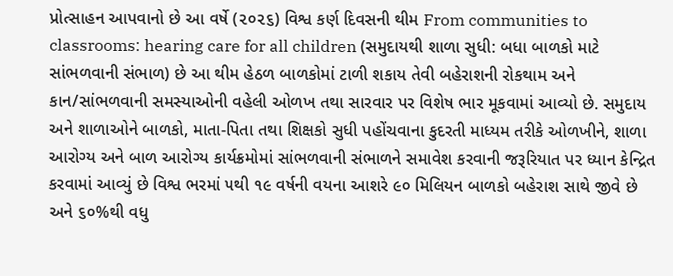પ્રોત્સાહન આપવાનો છે આ વર્ષે (૨૦૨૬) વિશ્વ કર્ણ દિવસની થીમ From communities to classrooms: hearing care for all children (સમુદાયથી શાળા સુધી: બધા બાળકો માટે સાંભળવાની સંભાળ) છે આ થીમ હેઠળ બાળકોમાં ટાળી શકાય તેવી બહેરાશની રોકથામ અને કાન/સાંભળવાની સમસ્યાઓની વહેલી ઓળખ તથા સારવાર પર વિશેષ ભાર મૂકવામાં આવ્યો છે. સમુદાય અને શાળાઓને બાળકો, માતા-પિતા તથા શિક્ષકો સુધી પહોંચવાના કુદરતી માધ્યમ તરીકે ઓળખીને, શાળા આરોગ્ય અને બાળ આરોગ્ય કાર્યક્રમોમાં સાંભળવાની સંભાળને સમાવેશ કરવાની જરૂરિયાત પર ધ્યાન કેન્દ્રિત કરવામાં આવ્યું છે વિશ્વ ભરમાં ૫થી ૧૯ વર્ષની વયના આશરે ૯૦ મિલિયન બાળકો બહેરાશ સાથે જીવે છે અને ૬૦%થી વધુ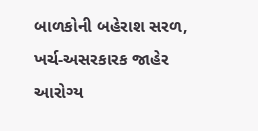બાળકોની બહેરાશ સરળ, ખર્ચ-અસરકારક જાહેર આરોગ્ય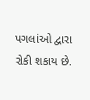પગલાંઓ દ્વારા રોકી શકાય છે.